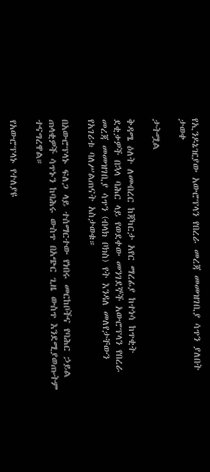የኢንዶኔዢያው አውሮፕላን የበረራ መረጃ መመዝገቢያ ሳጥን ያለበት ታወቀ

ታትሟል

ቅዳሜ ዕለት ለመብረር ከጃካርታ አየር ማረፊያ ከተነሳ ከጥቂት ደቂቃዎች በኋላ ባሕር ላይ የወደቀው መንገደኞች አውሮፕላን የበረራ መረጃ መመዝገቢያ ሳጥን (ብላክ ቦክስ) የት እንዳለ መለየታቸውን የአገሪቱ ባለሥልጠናት አስታወቁ።

በአውሮፕላኑ ፍለጋ ላይ ተሰማርተው የነበሩ መርከቦችና የባሕር ኃይል ጠላቂዎች ሳጥኑን ከባሕሩ ውስጥ በአጭር ጊዜ ውስጥ እንደሚያወጡትም ተናግረዋል።

የአውሮፕላኑ የተለያዩ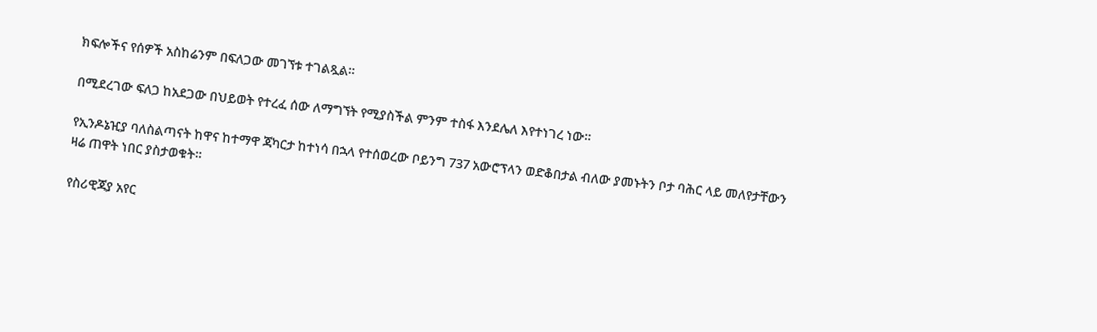ክፍሎችና የሰዎች አስከሬንም በፍለጋው መገኘቱ ተገልጿል።

በሚደረገው ፍለጋ ከአደጋው በህይወት የተረፈ ሰው ለማግኘት የሚያስችል ምንም ተስፋ እንደሌለ እየተነገረ ነው።

የኢንዶኔዢያ ባለስልጣናት ከዋና ከተማዋ ጃካርታ ከተነሳ በኋላ የተሰወረው ቦይንግ 737 አውሮፕላን ወድቆበታል ብለው ያመኑትን ቦታ ባሕር ላይ መለየታቸውን ዛሬ ጠዋት ነበር ያስታወቁት።

የስሪዊጃያ አየር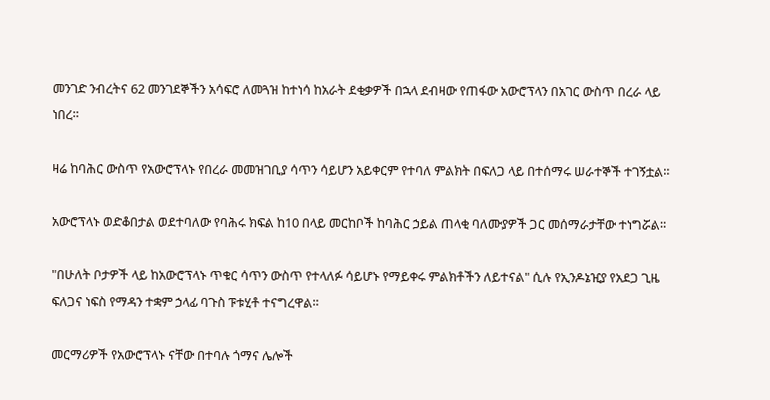መንገድ ንብረትና 62 መንገደኞችን አሳፍሮ ለመጓዝ ከተነሳ ከአራት ደቂቃዎች በኋላ ደብዛው የጠፋው አውሮፕላን በአገር ውስጥ በረራ ላይ ነበረ።

ዛሬ ከባሕር ውስጥ የአውሮፕላኑ የበረራ መመዝገቢያ ሳጥን ሳይሆን አይቀርም የተባለ ምልክት በፍለጋ ላይ በተሰማሩ ሠራተኞች ተገኝቷል።

አውሮፕላኑ ወድቆበታል ወደተባለው የባሕሩ ክፍል ከ10 በላይ መርከቦች ከባሕር ኃይል ጠላቂ ባለሙያዎች ጋር መሰማራታቸው ተነግሯል።

"በሁለት ቦታዎች ላይ ከአውሮፕላኑ ጥቁር ሳጥን ውስጥ የተላለፉ ሳይሆኑ የማይቀሩ ምልክቶችን ለይተናል" ሲሉ የኢንዶኔዢያ የአደጋ ጊዜ ፍለጋና ነፍስ የማዳን ተቋም ኃላፊ ባጉስ ፑቱሂቶ ተናግረዋል።

መርማሪዎች የአውሮፕላኑ ናቸው በተባሉ ጎማና ሌሎች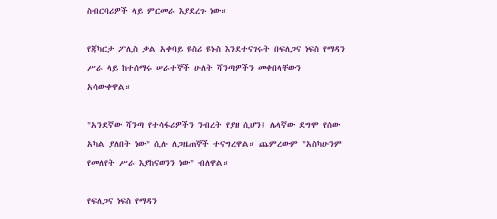ስብርባሪዎች ላይ ምርመራ እያደረጉ ነው።

የጃካርታ ፖሊስ ቃል አቀባይ ዩስሪ ዩኑስ እንደተናገሩት በፍለጋና ነፍስ የማዳን ሥራ ላይ ከተሰማሩ ሠራተኞች ሁለት ሻንጣዎችን መቀበላቸውን አሳውቀዋል።

"አንደኛው ሻንጣ የተሳፋሪዎችን ንብረት የያዘ ሲሆን፤ ሌላኛው ደግሞ የሰው አካል ያለበት ነው" ሲሉ ለጋዜጠኞች ተናግረዋል። ጨምረውም "አስካሁንም የመለየት ሥራ እያከናወንን ነው" ብለዋል።

የፍለጋና ነፍስ የማዳን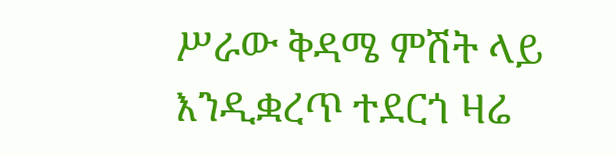ሥራው ቅዳሜ ምሽት ላይ እንዲቋረጥ ተደርጎ ዛሬ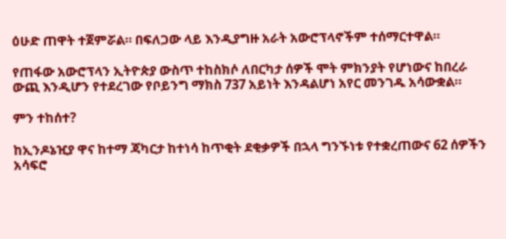ዕሁድ ጠዋት ተጀምሯል። በፍለጋው ላይ እንዲያግዙ አራት አውሮፕላኖችም ተሰማርተዋል።

የጠፋው አውሮፕላን ኢትዮጵያ ውስጥ ተከስክሶ ለበርካታ ሰዎች ሞት ምክንያት የሆነውና ከበረራ ውጪ እንዲሆን የተደረገው የቦይንግ ማክስ 737 አይነት እንዳልሆነ አየር መንገዱ አሳውቋል።

ምን ተከሰተ?

ከኢንዶኔዢያ ዋና ከተማ ጃካርታ ከተነሳ ከጥቂት ደቂቃዎች በኋላ ግንኙነቱ የተቋረጠውና 62 ሰዎችን አሳፍሮ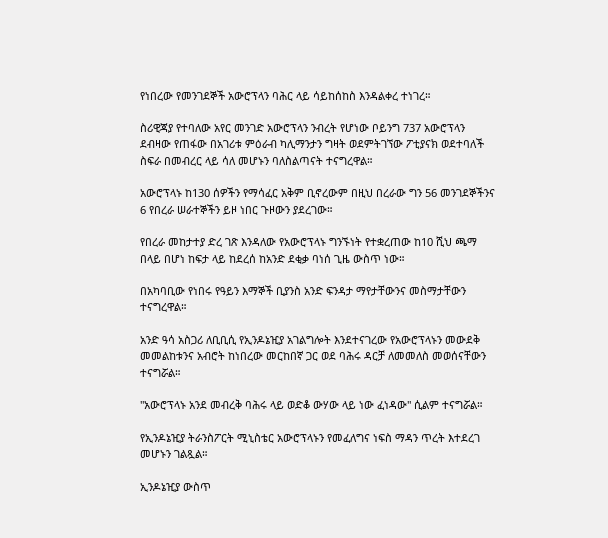የነበረው የመንገደኞች አውሮፕላን ባሕር ላይ ሳይከሰከስ እንዳልቀረ ተነገረ።

ስሪዊጃያ የተባለው አየር መንገድ አውሮፕላን ንብረት የሆነው ቦይንግ 737 አውሮፕላን ደብዛው የጠፋው በአገሪቱ ምዕራብ ካሊማንታን ግዛት ወደምትገኘው ፖቲያናክ ወደተባለች ስፍራ በመብረር ላይ ሳለ መሆኑን ባለስልጣናት ተናግረዋል።

አውሮፕላኑ ከ130 ሰዎችን የማሳፈር አቅም ቢኖረውም በዚህ በረራው ግን 56 መንገደኞችንና 6 የበረራ ሠራተኞችን ይዞ ነበር ጉዞውን ያደረገው።

የበረራ መከታተያ ድረ ገጽ እንዳለው የአውሮፕላኑ ግንኙነት የተቋረጠው ከ10 ሺህ ጫማ በላይ በሆነ ከፍታ ላይ ከደረሰ ከአንድ ደቂቃ ባነሰ ጊዜ ውስጥ ነው።

በአካባቢው የነበሩ የዓይን እማኞች ቢያንስ አንድ ፍንዳታ ማየታቸውንና መስማታቸውን ተናግረዋል።

አንድ ዓሳ አስጋሪ ለቢቢሲ የኢንዶኔዢያ አገልግሎት እንደተናገረው የአውሮፕላኑን መውደቅ መመልከቱንና አብሮት ከነበረው መርከበኛ ጋር ወደ ባሕሩ ዳርቻ ለመመለስ መወሰናቸውን ተናግሯል።

"አውሮፕላኑ አንደ መብረቅ ባሕሩ ላይ ወድቆ ውሃው ላይ ነው ፈነዳው" ሲልም ተናግሯል።

የኢንዶኔዢያ ትራንስፖርት ሚኒስቴር አውሮፕላኑን የመፈለግና ነፍስ ማዳን ጥረት እተደረገ መሆኑን ገልጿል።

ኢንዶኔዢያ ውስጥ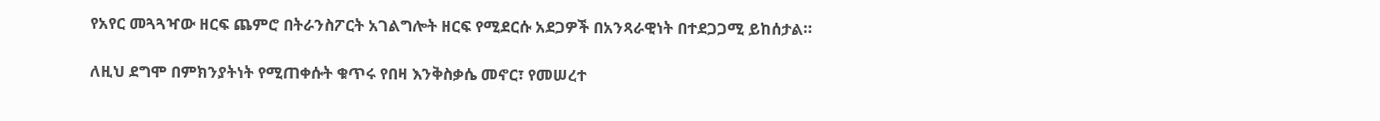የአየር መጓጓዣው ዘርፍ ጨምሮ በትራንስፖርት አገልግሎት ዘርፍ የሚደርሱ አደጋዎች በአንጻራዊነት በተደጋጋሚ ይከሰታል።

ለዚህ ደግሞ በምክንያትነት የሚጠቀሱት ቁጥሩ የበዛ እንቅስቃሴ መኖር፣ የመሠረተ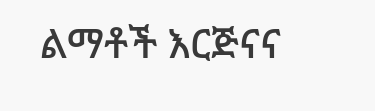ልማቶች እርጅናና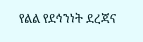የልል የደኅንነት ደረጃና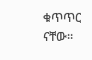ቁጥጥር ናቸው።